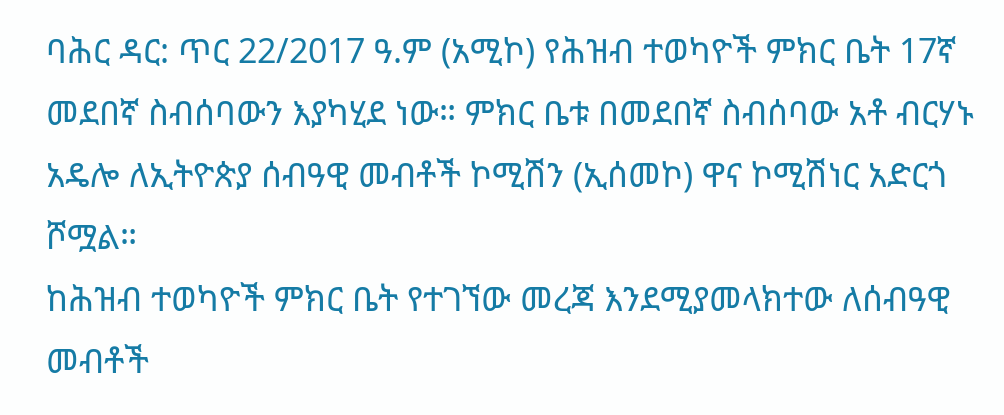ባሕር ዳር: ጥር 22/2017 ዓ.ም (አሚኮ) የሕዝብ ተወካዮች ምክር ቤት 17ኛ መደበኛ ስብሰባውን እያካሂደ ነው። ምክር ቤቱ በመደበኛ ስብሰባው አቶ ብርሃኑ አዴሎ ለኢትዮጵያ ሰብዓዊ መብቶች ኮሚሽን (ኢሰመኮ) ዋና ኮሚሽነር አድርጎ ሾሟል።
ከሕዝብ ተወካዮች ምክር ቤት የተገኘው መረጃ እንደሚያመላክተው ለሰብዓዊ መብቶች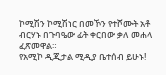ኮሚሽን ኮሚሽነር በመኾን የተሾሙት አቶ ብርሃኑ በጉባዔው ፊት ቀርበው ቃለ መሐላ ፈጽመዋል።
የአሚኮ ዲጂታል ሚዲያ ቤተሰብ ይሁኑ!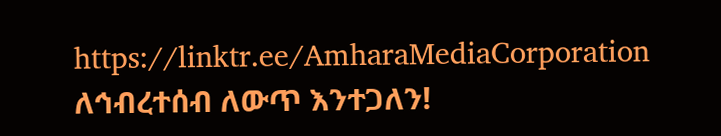https://linktr.ee/AmharaMediaCorporation
ለኅብረተሰብ ለውጥ እንተጋለን!